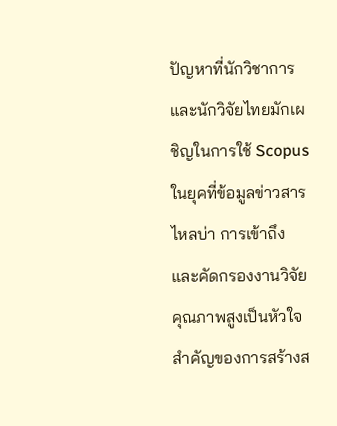ปัญหาที่นักวิชาการและนักวิจัยไทยมักเผชิญในการใช้ Scopus
ในยุคที่ข้อมูลข่าวสารไหลบ่า การเข้าถึงและคัดกรองงานวิจัยคุณภาพสูงเป็นหัวใจสำคัญของการสร้างส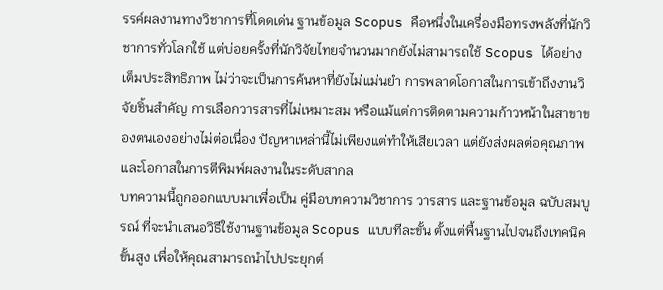รรค์ผลงานทางวิชาการที่โดดเด่น ฐานข้อมูล Scopus คือหนึ่งในเครื่องมือทรงพลังที่นักวิชาการทั่วโลกใช้ แต่บ่อยครั้งที่นักวิจัยไทยจำนวนมากยังไม่สามารถใช้ Scopus ได้อย่างเต็มประสิทธิภาพ ไม่ว่าจะเป็นการค้นหาที่ยังไม่แม่นยำ การพลาดโอกาสในการเข้าถึงงานวิจัยชิ้นสำคัญ การเลือกวารสารที่ไม่เหมาะสม หรือแม้แต่การติดตามความก้าวหน้าในสาขาของตนเองอย่างไม่ต่อเนื่อง ปัญหาเหล่านี้ไม่เพียงแต่ทำให้เสียเวลา แต่ยังส่งผลต่อคุณภาพและโอกาสในการตีพิมพ์ผลงานในระดับสากล
บทความนี้ถูกออกแบบมาเพื่อเป็น คู่มือบทความวิชาการ วารสาร และฐานข้อมูล ฉบับสมบูรณ์ ที่จะนำเสนอวิธีใช้งานฐานข้อมูล Scopus แบบทีละขั้น ตั้งแต่พื้นฐานไปจนถึงเทคนิคขั้นสูง เพื่อให้คุณสามารถนำไปประยุกต์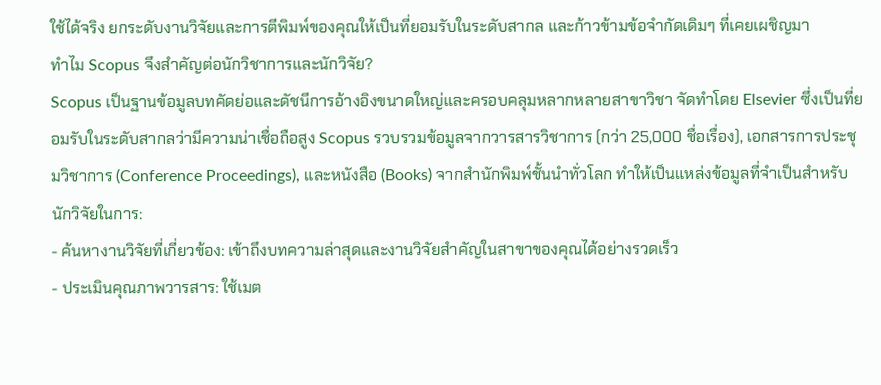ใช้ได้จริง ยกระดับงานวิจัยและการตีพิมพ์ของคุณให้เป็นที่ยอมรับในระดับสากล และก้าวข้ามข้อจำกัดเดิมๆ ที่เคยเผชิญมา
ทำไม Scopus จึงสำคัญต่อนักวิชาการและนักวิจัย?
Scopus เป็นฐานข้อมูลบทคัดย่อและดัชนีการอ้างอิงขนาดใหญ่และครอบคลุมหลากหลายสาขาวิชา จัดทำโดย Elsevier ซึ่งเป็นที่ยอมรับในระดับสากลว่ามีความน่าเชื่อถือสูง Scopus รวบรวมข้อมูลจากวารสารวิชาการ (กว่า 25,000 ชื่อเรื่อง), เอกสารการประชุมวิชาการ (Conference Proceedings), และหนังสือ (Books) จากสำนักพิมพ์ชั้นนำทั่วโลก ทำให้เป็นแหล่งข้อมูลที่จำเป็นสำหรับนักวิจัยในการ:
- ค้นหางานวิจัยที่เกี่ยวข้อง: เข้าถึงบทความล่าสุดและงานวิจัยสำคัญในสาขาของคุณได้อย่างรวดเร็ว
- ประเมินคุณภาพวารสาร: ใช้เมต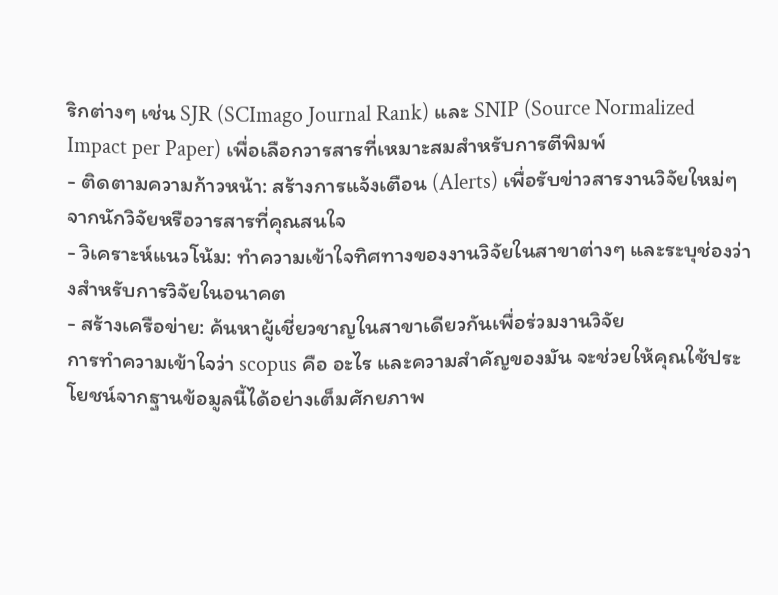ริกต่างๆ เช่น SJR (SCImago Journal Rank) และ SNIP (Source Normalized Impact per Paper) เพื่อเลือกวารสารที่เหมาะสมสำหรับการตีพิมพ์
- ติดตามความก้าวหน้า: สร้างการแจ้งเตือน (Alerts) เพื่อรับข่าวสารงานวิจัยใหม่ๆ จากนักวิจัยหรือวารสารที่คุณสนใจ
- วิเคราะห์แนวโน้ม: ทำความเข้าใจทิศทางของงานวิจัยในสาขาต่างๆ และระบุช่องว่างสำหรับการวิจัยในอนาคต
- สร้างเครือข่าย: ค้นหาผู้เชี่ยวชาญในสาขาเดียวกันเพื่อร่วมงานวิจัย
การทำความเข้าใจว่า scopus คือ อะไร และความสำคัญของมัน จะช่วยให้คุณใช้ประโยชน์จากฐานข้อมูลนี้ได้อย่างเต็มศักยภาพ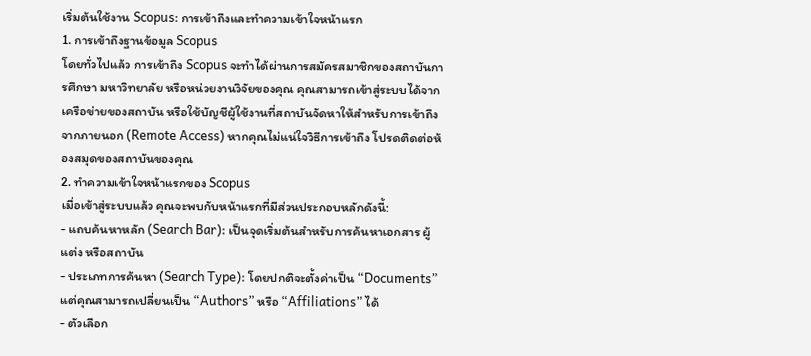เริ่มต้นใช้งาน Scopus: การเข้าถึงและทำความเข้าใจหน้าแรก
1. การเข้าถึงฐานข้อมูล Scopus
โดยทั่วไปแล้ว การเข้าถึง Scopus จะทำได้ผ่านการสมัครสมาชิกของสถาบันการศึกษา มหาวิทยาลัย หรือหน่วยงานวิจัยของคุณ คุณสามารถเข้าสู่ระบบได้จากเครือข่ายของสถาบัน หรือใช้บัญชีผู้ใช้งานที่สถาบันจัดหาให้สำหรับการเข้าถึงจากภายนอก (Remote Access) หากคุณไม่แน่ใจวิธีการเข้าถึง โปรดติดต่อห้องสมุดของสถาบันของคุณ
2. ทำความเข้าใจหน้าแรกของ Scopus
เมื่อเข้าสู่ระบบแล้ว คุณจะพบกับหน้าแรกที่มีส่วนประกอบหลักดังนี้:
- แถบค้นหาหลัก (Search Bar): เป็นจุดเริ่มต้นสำหรับการค้นหาเอกสาร ผู้แต่ง หรือสถาบัน
- ประเภทการค้นหา (Search Type): โดยปกติจะตั้งค่าเป็น “Documents” แต่คุณสามารถเปลี่ยนเป็น “Authors” หรือ “Affiliations” ได้
- ตัวเลือก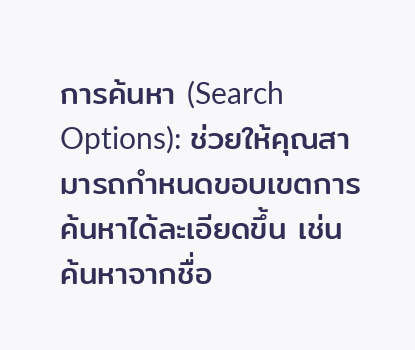การค้นหา (Search Options): ช่วยให้คุณสามารถกำหนดขอบเขตการค้นหาได้ละเอียดขึ้น เช่น ค้นหาจากชื่อ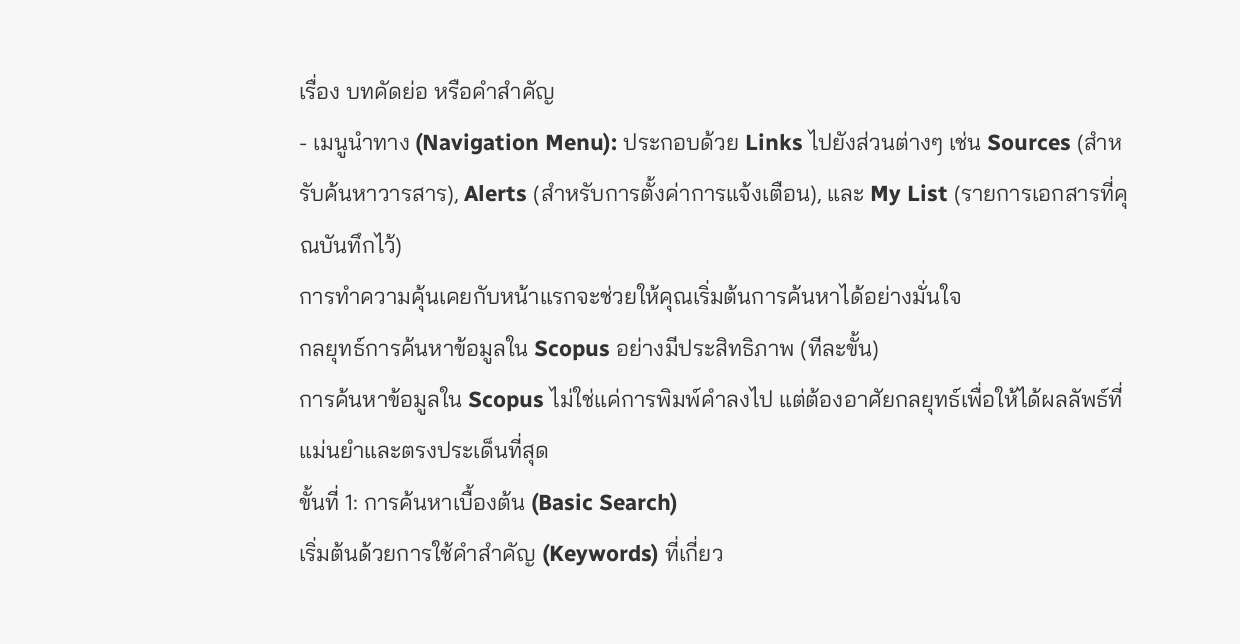เรื่อง บทคัดย่อ หรือคำสำคัญ
- เมนูนำทาง (Navigation Menu): ประกอบด้วย Links ไปยังส่วนต่างๆ เช่น Sources (สำหรับค้นหาวารสาร), Alerts (สำหรับการตั้งค่าการแจ้งเตือน), และ My List (รายการเอกสารที่คุณบันทึกไว้)
การทำความคุ้นเคยกับหน้าแรกจะช่วยให้คุณเริ่มต้นการค้นหาได้อย่างมั่นใจ
กลยุทธ์การค้นหาข้อมูลใน Scopus อย่างมีประสิทธิภาพ (ทีละขั้น)
การค้นหาข้อมูลใน Scopus ไม่ใช่แค่การพิมพ์คำลงไป แต่ต้องอาศัยกลยุทธ์เพื่อให้ได้ผลลัพธ์ที่แม่นยำและตรงประเด็นที่สุด
ขั้นที่ 1: การค้นหาเบื้องต้น (Basic Search)
เริ่มต้นด้วยการใช้คำสำคัญ (Keywords) ที่เกี่ยว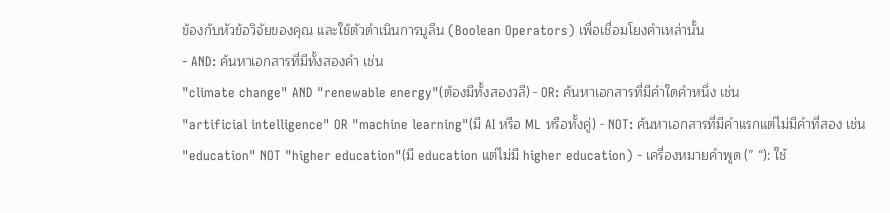ข้องกับหัวข้อวิจัยของคุณ และใช้ตัวดำเนินการบูลีน (Boolean Operators) เพื่อเชื่อมโยงคำเหล่านั้น
- AND: ค้นหาเอกสารที่มีทั้งสองคำ เช่น
"climate change" AND "renewable energy"(ต้องมีทั้งสองวลี) - OR: ค้นหาเอกสารที่มีคำใดคำหนึ่ง เช่น
"artificial intelligence" OR "machine learning"(มี AI หรือ ML หรือทั้งคู่) - NOT: ค้นหาเอกสารที่มีคำแรกแต่ไม่มีคำที่สอง เช่น
"education" NOT "higher education"(มี education แต่ไม่มี higher education) - เครื่องหมายคำพูด (” “): ใช้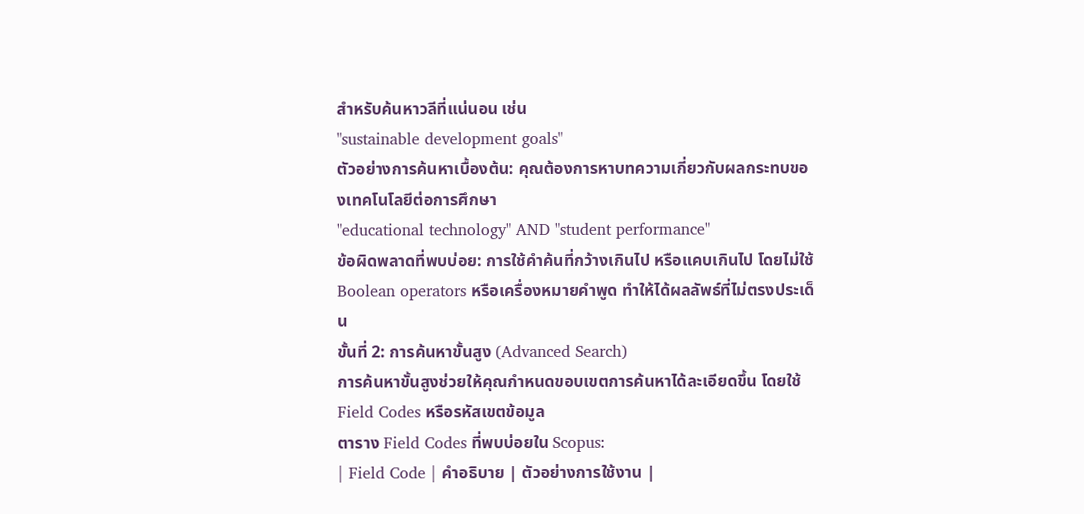สำหรับค้นหาวลีที่แน่นอน เช่น
"sustainable development goals"
ตัวอย่างการค้นหาเบื้องต้น: คุณต้องการหาบทความเกี่ยวกับผลกระทบของเทคโนโลยีต่อการศึกษา
"educational technology" AND "student performance"
ข้อผิดพลาดที่พบบ่อย: การใช้คำค้นที่กว้างเกินไป หรือแคบเกินไป โดยไม่ใช้ Boolean operators หรือเครื่องหมายคำพูด ทำให้ได้ผลลัพธ์ที่ไม่ตรงประเด็น
ขั้นที่ 2: การค้นหาขั้นสูง (Advanced Search)
การค้นหาขั้นสูงช่วยให้คุณกำหนดขอบเขตการค้นหาได้ละเอียดขึ้น โดยใช้ Field Codes หรือรหัสเขตข้อมูล
ตาราง Field Codes ที่พบบ่อยใน Scopus:
| Field Code | คำอธิบาย | ตัวอย่างการใช้งาน |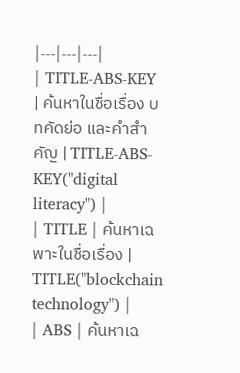|---|---|---|
| TITLE-ABS-KEY | ค้นหาในชื่อเรื่อง บทคัดย่อ และคำสำคัญ | TITLE-ABS-KEY("digital literacy") |
| TITLE | ค้นหาเฉพาะในชื่อเรื่อง | TITLE("blockchain technology") |
| ABS | ค้นหาเฉ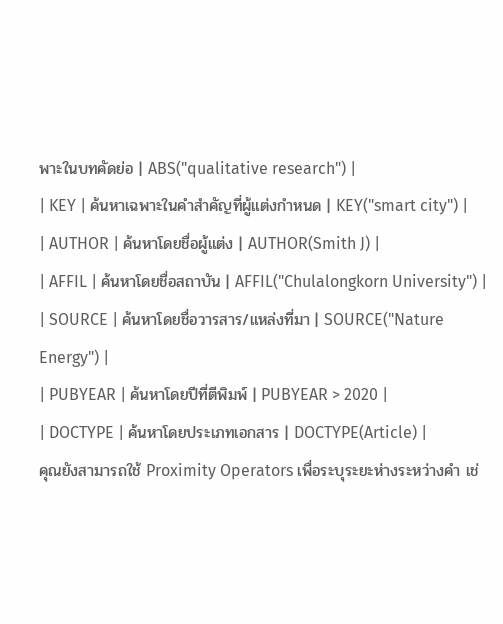พาะในบทคัดย่อ | ABS("qualitative research") |
| KEY | ค้นหาเฉพาะในคำสำคัญที่ผู้แต่งกำหนด | KEY("smart city") |
| AUTHOR | ค้นหาโดยชื่อผู้แต่ง | AUTHOR(Smith J) |
| AFFIL | ค้นหาโดยชื่อสถาบัน | AFFIL("Chulalongkorn University") |
| SOURCE | ค้นหาโดยชื่อวารสาร/แหล่งที่มา | SOURCE("Nature Energy") |
| PUBYEAR | ค้นหาโดยปีที่ตีพิมพ์ | PUBYEAR > 2020 |
| DOCTYPE | ค้นหาโดยประเภทเอกสาร | DOCTYPE(Article) |
คุณยังสามารถใช้ Proximity Operators เพื่อระบุระยะห่างระหว่างคำ เช่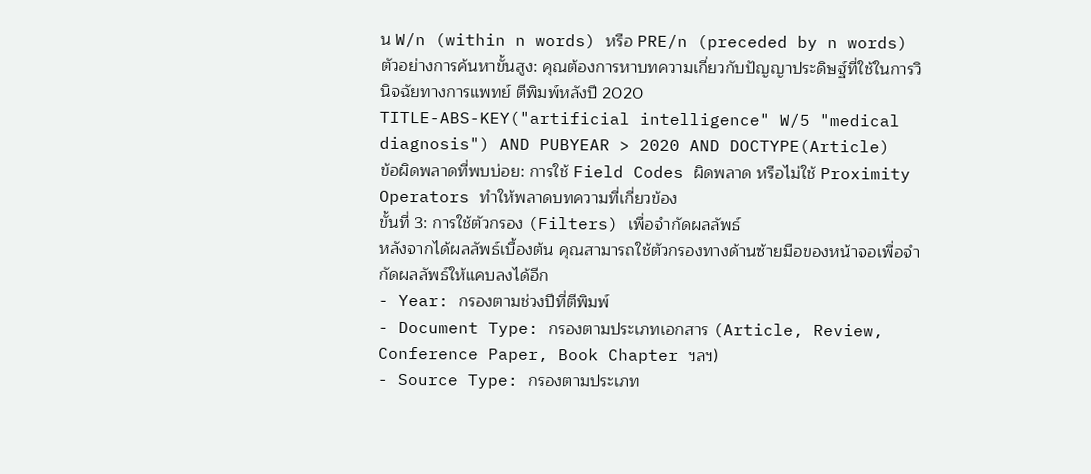น W/n (within n words) หรือ PRE/n (preceded by n words)
ตัวอย่างการค้นหาขั้นสูง: คุณต้องการหาบทความเกี่ยวกับปัญญาประดิษฐ์ที่ใช้ในการวินิจฉัยทางการแพทย์ ตีพิมพ์หลังปี 2020
TITLE-ABS-KEY("artificial intelligence" W/5 "medical diagnosis") AND PUBYEAR > 2020 AND DOCTYPE(Article)
ข้อผิดพลาดที่พบบ่อย: การใช้ Field Codes ผิดพลาด หรือไม่ใช้ Proximity Operators ทำให้พลาดบทความที่เกี่ยวข้อง
ขั้นที่ 3: การใช้ตัวกรอง (Filters) เพื่อจำกัดผลลัพธ์
หลังจากได้ผลลัพธ์เบื้องต้น คุณสามารถใช้ตัวกรองทางด้านซ้ายมือของหน้าจอเพื่อจำกัดผลลัพธ์ให้แคบลงได้อีก
- Year: กรองตามช่วงปีที่ตีพิมพ์
- Document Type: กรองตามประเภทเอกสาร (Article, Review, Conference Paper, Book Chapter ฯลฯ)
- Source Type: กรองตามประเภท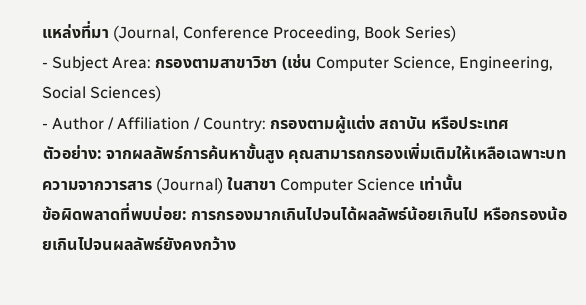แหล่งที่มา (Journal, Conference Proceeding, Book Series)
- Subject Area: กรองตามสาขาวิชา (เช่น Computer Science, Engineering, Social Sciences)
- Author / Affiliation / Country: กรองตามผู้แต่ง สถาบัน หรือประเทศ
ตัวอย่าง: จากผลลัพธ์การค้นหาขั้นสูง คุณสามารถกรองเพิ่มเติมให้เหลือเฉพาะบทความจากวารสาร (Journal) ในสาขา Computer Science เท่านั้น
ข้อผิดพลาดที่พบบ่อย: การกรองมากเกินไปจนได้ผลลัพธ์น้อยเกินไป หรือกรองน้อยเกินไปจนผลลัพธ์ยังคงกว้าง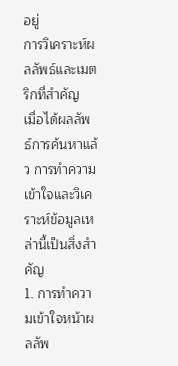อยู่
การวิเคราะห์ผลลัพธ์และเมตริกที่สำคัญ
เมื่อได้ผลลัพธ์การค้นหาแล้ว การทำความเข้าใจและวิเคราะห์ข้อมูลเหล่านี้เป็นสิ่งสำคัญ
1. การทำความเข้าใจหน้าผลลัพ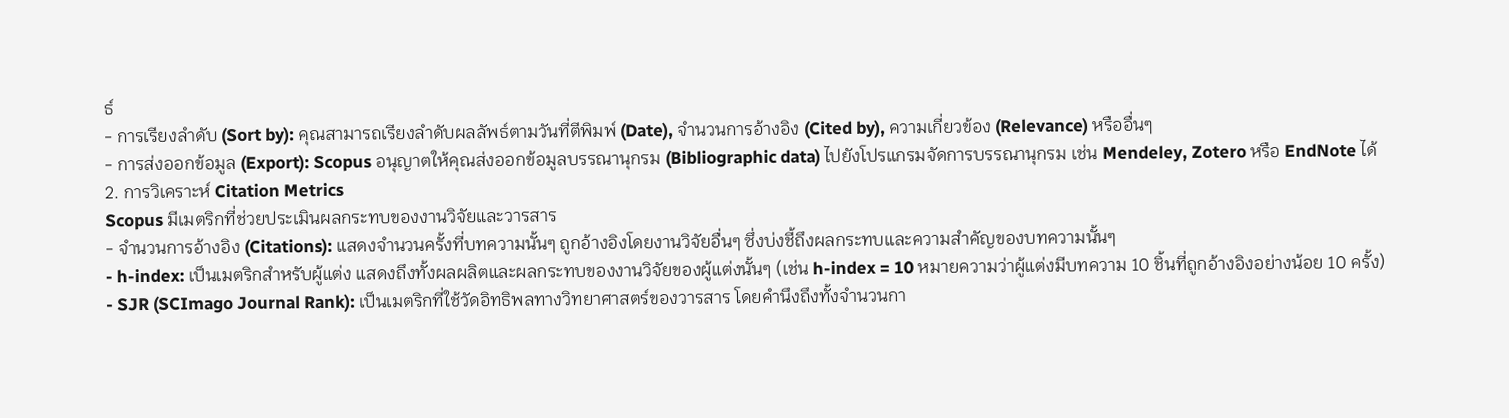ธ์
- การเรียงลำดับ (Sort by): คุณสามารถเรียงลำดับผลลัพธ์ตามวันที่ตีพิมพ์ (Date), จำนวนการอ้างอิง (Cited by), ความเกี่ยวข้อง (Relevance) หรืออื่นๆ
- การส่งออกข้อมูล (Export): Scopus อนุญาตให้คุณส่งออกข้อมูลบรรณานุกรม (Bibliographic data) ไปยังโปรแกรมจัดการบรรณานุกรม เช่น Mendeley, Zotero หรือ EndNote ได้
2. การวิเคราะห์ Citation Metrics
Scopus มีเมตริกที่ช่วยประเมินผลกระทบของงานวิจัยและวารสาร
- จำนวนการอ้างอิง (Citations): แสดงจำนวนครั้งที่บทความนั้นๆ ถูกอ้างอิงโดยงานวิจัยอื่นๆ ซึ่งบ่งชี้ถึงผลกระทบและความสำคัญของบทความนั้นๆ
- h-index: เป็นเมตริกสำหรับผู้แต่ง แสดงถึงทั้งผลผลิตและผลกระทบของงานวิจัยของผู้แต่งนั้นๆ (เช่น h-index = 10 หมายความว่าผู้แต่งมีบทความ 10 ชิ้นที่ถูกอ้างอิงอย่างน้อย 10 ครั้ง)
- SJR (SCImago Journal Rank): เป็นเมตริกที่ใช้วัดอิทธิพลทางวิทยาศาสตร์ของวารสาร โดยคำนึงถึงทั้งจำนวนกา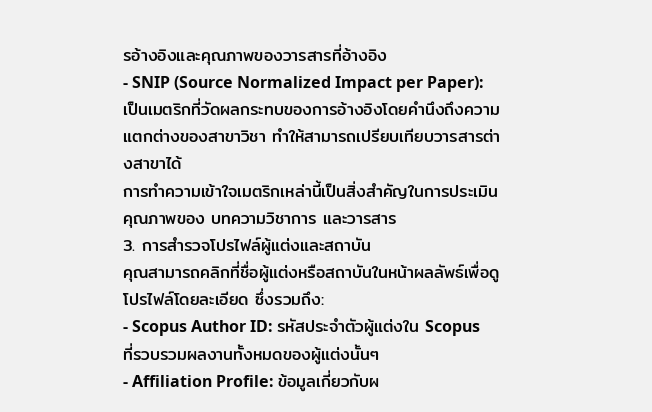รอ้างอิงและคุณภาพของวารสารที่อ้างอิง
- SNIP (Source Normalized Impact per Paper): เป็นเมตริกที่วัดผลกระทบของการอ้างอิงโดยคำนึงถึงความแตกต่างของสาขาวิชา ทำให้สามารถเปรียบเทียบวารสารต่างสาขาได้
การทำความเข้าใจเมตริกเหล่านี้เป็นสิ่งสำคัญในการประเมินคุณภาพของ บทความวิชาการ และวารสาร
3. การสำรวจโปรไฟล์ผู้แต่งและสถาบัน
คุณสามารถคลิกที่ชื่อผู้แต่งหรือสถาบันในหน้าผลลัพธ์เพื่อดูโปรไฟล์โดยละเอียด ซึ่งรวมถึง:
- Scopus Author ID: รหัสประจำตัวผู้แต่งใน Scopus ที่รวบรวมผลงานทั้งหมดของผู้แต่งนั้นๆ
- Affiliation Profile: ข้อมูลเกี่ยวกับผ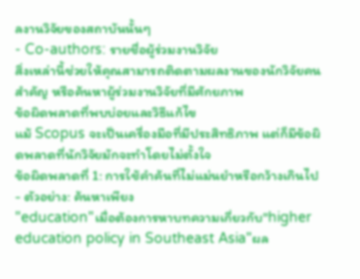ลงานวิจัยของสถาบันนั้นๆ
- Co-authors: รายชื่อผู้ร่วมงานวิจัย
สิ่งเหล่านี้ช่วยให้คุณสามารถติดตามผลงานของนักวิจัยคนสำคัญ หรือค้นหาผู้ร่วมงานวิจัยที่มีศักยภาพ
ข้อผิดพลาดที่พบบ่อยและวิธีแก้ไข
แม้ Scopus จะเป็นเครื่องมือที่มีประสิทธิภาพ แต่ก็มีข้อผิดพลาดที่นักวิจัยมักจะทำโดยไม่ตั้งใจ
ข้อผิดพลาดที่ 1: การใช้คำค้นที่ไม่แม่นยำหรือกว้างเกินไป
- ตัวอย่าง: ค้นหาเพียง
"education"เมื่อต้องการหาบทความเกี่ยวกับ"higher education policy in Southeast Asia"ผล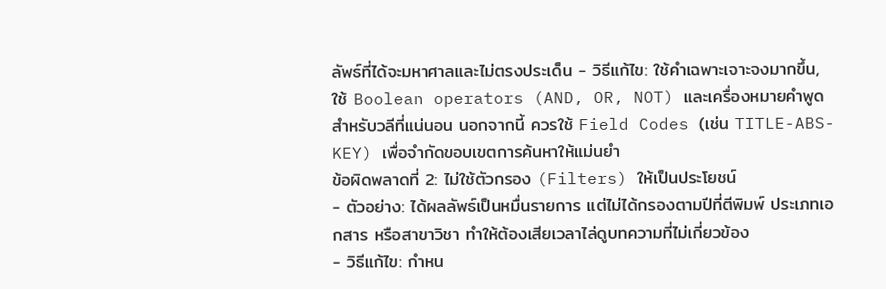ลัพธ์ที่ได้จะมหาศาลและไม่ตรงประเด็น - วิธีแก้ไข: ใช้คำเฉพาะเจาะจงมากขึ้น, ใช้ Boolean operators (AND, OR, NOT) และเครื่องหมายคำพูดสำหรับวลีที่แน่นอน นอกจากนี้ ควรใช้ Field Codes (เช่น TITLE-ABS-KEY) เพื่อจำกัดขอบเขตการค้นหาให้แม่นยำ
ข้อผิดพลาดที่ 2: ไม่ใช้ตัวกรอง (Filters) ให้เป็นประโยชน์
- ตัวอย่าง: ได้ผลลัพธ์เป็นหมื่นรายการ แต่ไม่ได้กรองตามปีที่ตีพิมพ์ ประเภทเอกสาร หรือสาขาวิชา ทำให้ต้องเสียเวลาไล่ดูบทความที่ไม่เกี่ยวข้อง
- วิธีแก้ไข: กำหน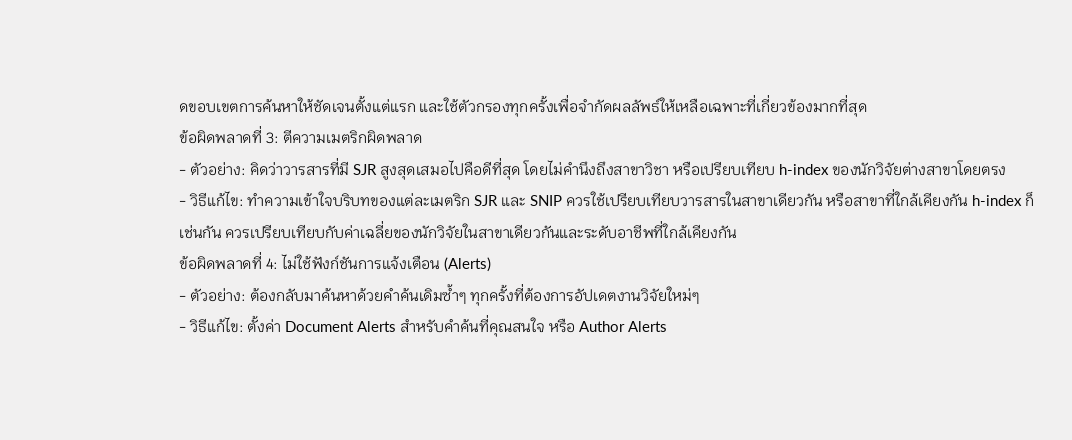ดขอบเขตการค้นหาให้ชัดเจนตั้งแต่แรก และใช้ตัวกรองทุกครั้งเพื่อจำกัดผลลัพธ์ให้เหลือเฉพาะที่เกี่ยวข้องมากที่สุด
ข้อผิดพลาดที่ 3: ตีความเมตริกผิดพลาด
- ตัวอย่าง: คิดว่าวารสารที่มี SJR สูงสุดเสมอไปคือดีที่สุด โดยไม่คำนึงถึงสาขาวิชา หรือเปรียบเทียบ h-index ของนักวิจัยต่างสาขาโดยตรง
- วิธีแก้ไข: ทำความเข้าใจบริบทของแต่ละเมตริก SJR และ SNIP ควรใช้เปรียบเทียบวารสารในสาขาเดียวกัน หรือสาขาที่ใกล้เคียงกัน h-index ก็เช่นกัน ควรเปรียบเทียบกับค่าเฉลี่ยของนักวิจัยในสาขาเดียวกันและระดับอาชีพที่ใกล้เคียงกัน
ข้อผิดพลาดที่ 4: ไม่ใช้ฟังก์ชันการแจ้งเตือน (Alerts)
- ตัวอย่าง: ต้องกลับมาค้นหาด้วยคำค้นเดิมซ้ำๆ ทุกครั้งที่ต้องการอัปเดตงานวิจัยใหม่ๆ
- วิธีแก้ไข: ตั้งค่า Document Alerts สำหรับคำค้นที่คุณสนใจ หรือ Author Alerts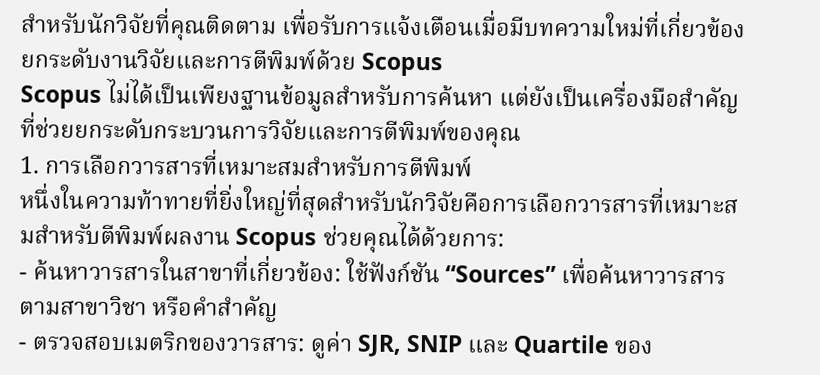สำหรับนักวิจัยที่คุณติดตาม เพื่อรับการแจ้งเตือนเมื่อมีบทความใหม่ที่เกี่ยวข้อง
ยกระดับงานวิจัยและการตีพิมพ์ด้วย Scopus
Scopus ไม่ได้เป็นเพียงฐานข้อมูลสำหรับการค้นหา แต่ยังเป็นเครื่องมือสำคัญที่ช่วยยกระดับกระบวนการวิจัยและการตีพิมพ์ของคุณ
1. การเลือกวารสารที่เหมาะสมสำหรับการตีพิมพ์
หนึ่งในความท้าทายที่ยิ่งใหญ่ที่สุดสำหรับนักวิจัยคือการเลือกวารสารที่เหมาะสมสำหรับตีพิมพ์ผลงาน Scopus ช่วยคุณได้ด้วยการ:
- ค้นหาวารสารในสาขาที่เกี่ยวข้อง: ใช้ฟังก์ชัน “Sources” เพื่อค้นหาวารสารตามสาขาวิชา หรือคำสำคัญ
- ตรวจสอบเมตริกของวารสาร: ดูค่า SJR, SNIP และ Quartile ของ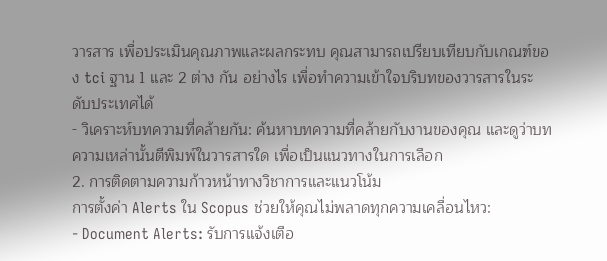วารสาร เพื่อประเมินคุณภาพและผลกระทบ คุณสามารถเปรียบเทียบกับเกณฑ์ของ tci ฐาน 1 และ 2 ต่าง กัน อย่างไร เพื่อทำความเข้าใจบริบทของวารสารในระดับประเทศได้
- วิเคราะห์บทความที่คล้ายกัน: ค้นหาบทความที่คล้ายกับงานของคุณ และดูว่าบทความเหล่านั้นตีพิมพ์ในวารสารใด เพื่อเป็นแนวทางในการเลือก
2. การติดตามความก้าวหน้าทางวิชาการและแนวโน้ม
การตั้งค่า Alerts ใน Scopus ช่วยให้คุณไม่พลาดทุกความเคลื่อนไหว:
- Document Alerts: รับการแจ้งเตือ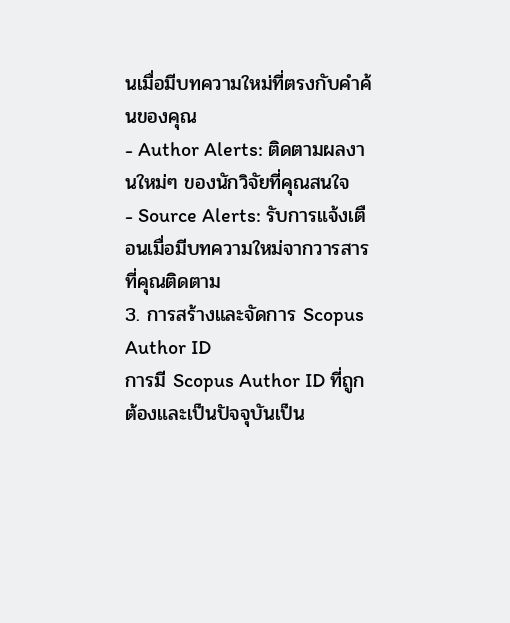นเมื่อมีบทความใหม่ที่ตรงกับคำค้นของคุณ
- Author Alerts: ติดตามผลงานใหม่ๆ ของนักวิจัยที่คุณสนใจ
- Source Alerts: รับการแจ้งเตือนเมื่อมีบทความใหม่จากวารสารที่คุณติดตาม
3. การสร้างและจัดการ Scopus Author ID
การมี Scopus Author ID ที่ถูกต้องและเป็นปัจจุบันเป็น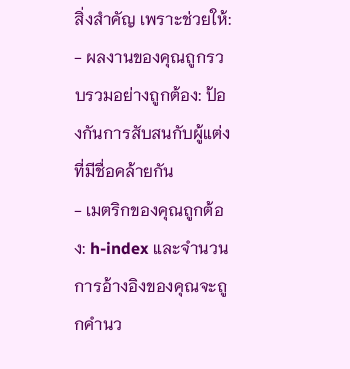สิ่งสำคัญ เพราะช่วยให้:
- ผลงานของคุณถูกรวบรวมอย่างถูกต้อง: ป้องกันการสับสนกับผู้แต่งที่มีชื่อคล้ายกัน
- เมตริกของคุณถูกต้อง: h-index และจำนวนการอ้างอิงของคุณจะถูกคำนว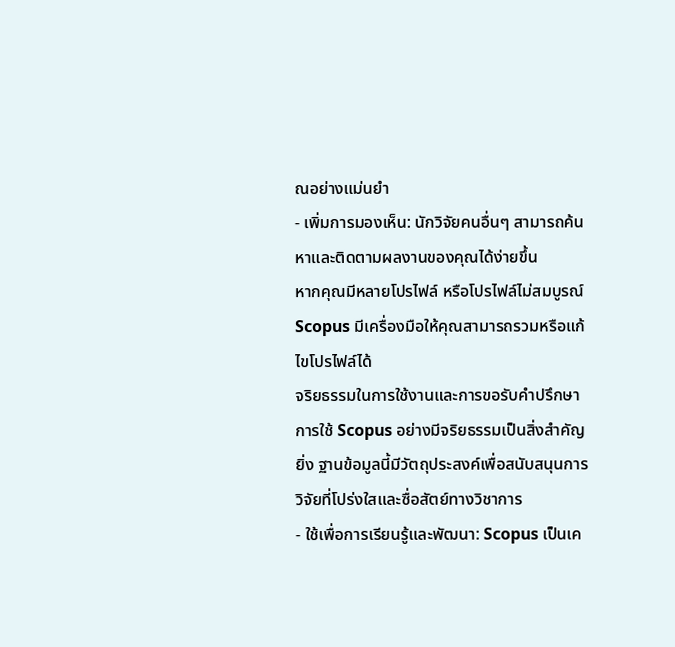ณอย่างแม่นยำ
- เพิ่มการมองเห็น: นักวิจัยคนอื่นๆ สามารถค้นหาและติดตามผลงานของคุณได้ง่ายขึ้น
หากคุณมีหลายโปรไฟล์ หรือโปรไฟล์ไม่สมบูรณ์ Scopus มีเครื่องมือให้คุณสามารถรวมหรือแก้ไขโปรไฟล์ได้
จริยธรรมในการใช้งานและการขอรับคำปรึกษา
การใช้ Scopus อย่างมีจริยธรรมเป็นสิ่งสำคัญยิ่ง ฐานข้อมูลนี้มีวัตถุประสงค์เพื่อสนับสนุนการวิจัยที่โปร่งใสและซื่อสัตย์ทางวิชาการ
- ใช้เพื่อการเรียนรู้และพัฒนา: Scopus เป็นเค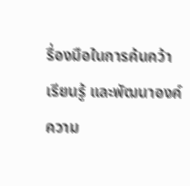รื่องมือในการค้นคว้า เรียนรู้ และพัฒนาองค์ความ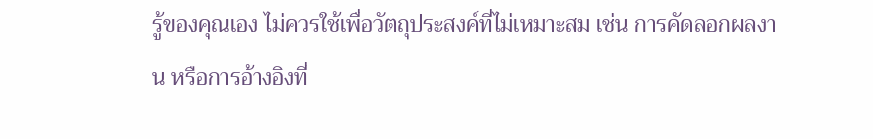รู้ของคุณเอง ไม่ควรใช้เพื่อวัตถุประสงค์ที่ไม่เหมาะสม เช่น การคัดลอกผลงาน หรือการอ้างอิงที่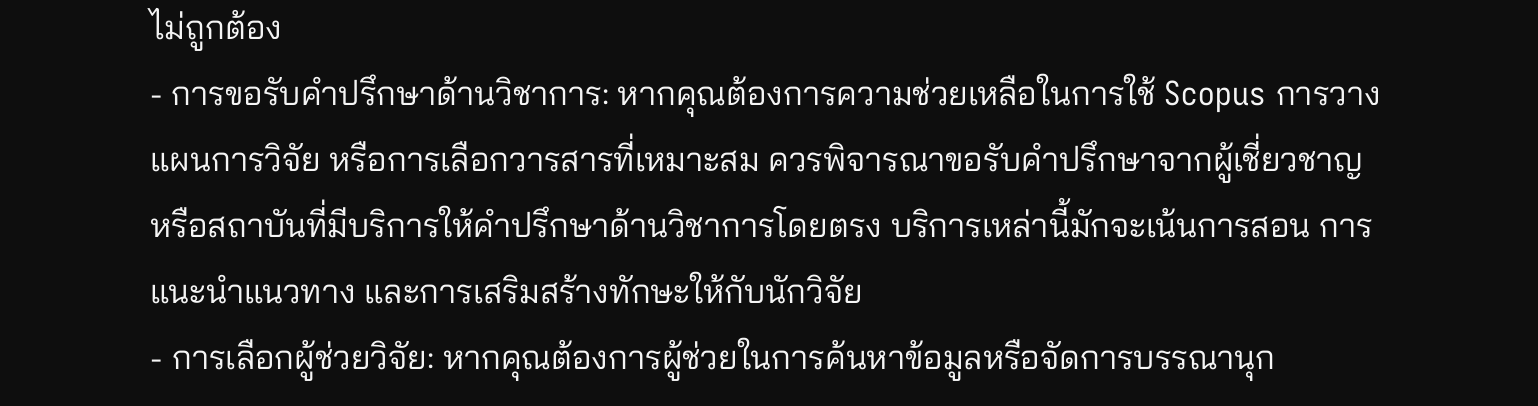ไม่ถูกต้อง
- การขอรับคำปรึกษาด้านวิชาการ: หากคุณต้องการความช่วยเหลือในการใช้ Scopus การวางแผนการวิจัย หรือการเลือกวารสารที่เหมาะสม ควรพิจารณาขอรับคำปรึกษาจากผู้เชี่ยวชาญหรือสถาบันที่มีบริการให้คำปรึกษาด้านวิชาการโดยตรง บริการเหล่านี้มักจะเน้นการสอน การแนะนำแนวทาง และการเสริมสร้างทักษะให้กับนักวิจัย
- การเลือกผู้ช่วยวิจัย: หากคุณต้องการผู้ช่วยในการค้นหาข้อมูลหรือจัดการบรรณานุก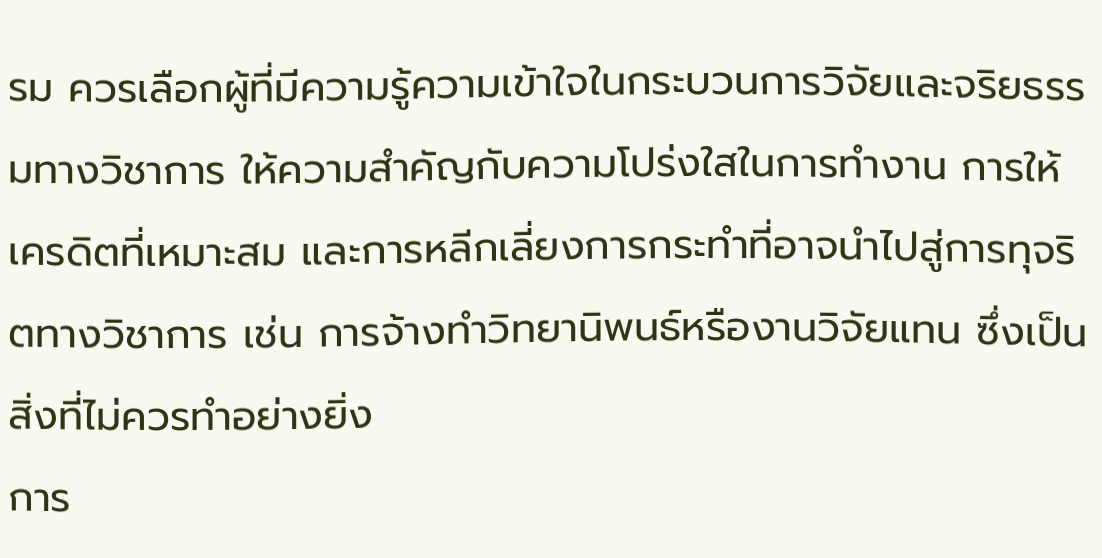รม ควรเลือกผู้ที่มีความรู้ความเข้าใจในกระบวนการวิจัยและจริยธรรมทางวิชาการ ให้ความสำคัญกับความโปร่งใสในการทำงาน การให้เครดิตที่เหมาะสม และการหลีกเลี่ยงการกระทำที่อาจนำไปสู่การทุจริตทางวิชาการ เช่น การจ้างทำวิทยานิพนธ์หรืองานวิจัยแทน ซึ่งเป็นสิ่งที่ไม่ควรทำอย่างยิ่ง
การ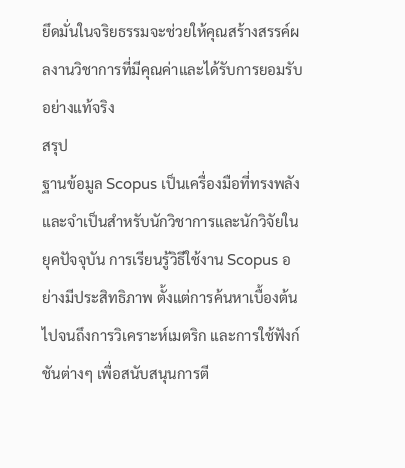ยึดมั่นในจริยธรรมจะช่วยให้คุณสร้างสรรค์ผลงานวิชาการที่มีคุณค่าและได้รับการยอมรับอย่างแท้จริง
สรุป
ฐานข้อมูล Scopus เป็นเครื่องมือที่ทรงพลังและจำเป็นสำหรับนักวิชาการและนักวิจัยในยุคปัจจุบัน การเรียนรู้วิธีใช้งาน Scopus อย่างมีประสิทธิภาพ ตั้งแต่การค้นหาเบื้องต้นไปจนถึงการวิเคราะห์เมตริก และการใช้ฟังก์ชันต่างๆ เพื่อสนับสนุนการตี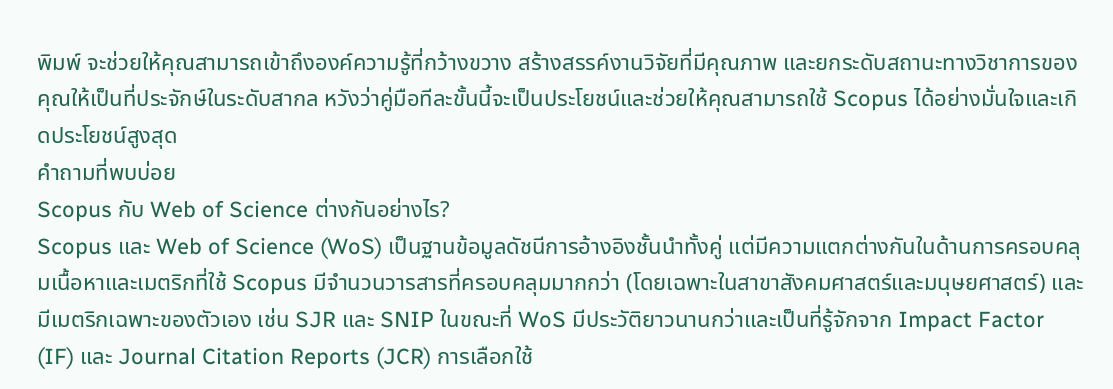พิมพ์ จะช่วยให้คุณสามารถเข้าถึงองค์ความรู้ที่กว้างขวาง สร้างสรรค์งานวิจัยที่มีคุณภาพ และยกระดับสถานะทางวิชาการของคุณให้เป็นที่ประจักษ์ในระดับสากล หวังว่าคู่มือทีละขั้นนี้จะเป็นประโยชน์และช่วยให้คุณสามารถใช้ Scopus ได้อย่างมั่นใจและเกิดประโยชน์สูงสุด
คำถามที่พบบ่อย
Scopus กับ Web of Science ต่างกันอย่างไร?
Scopus และ Web of Science (WoS) เป็นฐานข้อมูลดัชนีการอ้างอิงชั้นนำทั้งคู่ แต่มีความแตกต่างกันในด้านการครอบคลุมเนื้อหาและเมตริกที่ใช้ Scopus มีจำนวนวารสารที่ครอบคลุมมากกว่า (โดยเฉพาะในสาขาสังคมศาสตร์และมนุษยศาสตร์) และมีเมตริกเฉพาะของตัวเอง เช่น SJR และ SNIP ในขณะที่ WoS มีประวัติยาวนานกว่าและเป็นที่รู้จักจาก Impact Factor (IF) และ Journal Citation Reports (JCR) การเลือกใช้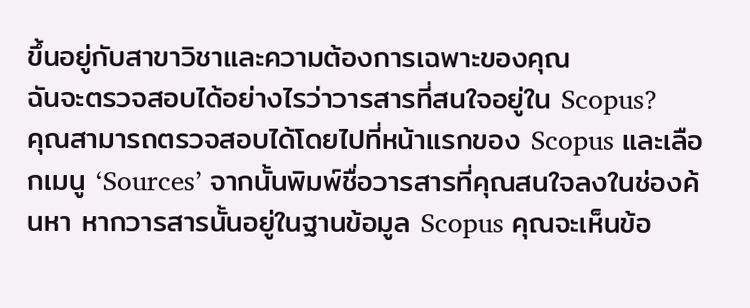ขึ้นอยู่กับสาขาวิชาและความต้องการเฉพาะของคุณ
ฉันจะตรวจสอบได้อย่างไรว่าวารสารที่สนใจอยู่ใน Scopus?
คุณสามารถตรวจสอบได้โดยไปที่หน้าแรกของ Scopus และเลือกเมนู ‘Sources’ จากนั้นพิมพ์ชื่อวารสารที่คุณสนใจลงในช่องค้นหา หากวารสารนั้นอยู่ในฐานข้อมูล Scopus คุณจะเห็นข้อ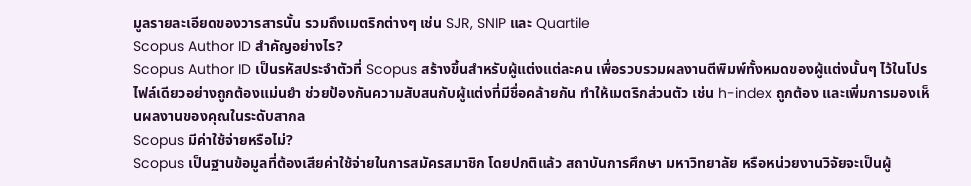มูลรายละเอียดของวารสารนั้น รวมถึงเมตริกต่างๆ เช่น SJR, SNIP และ Quartile
Scopus Author ID สำคัญอย่างไร?
Scopus Author ID เป็นรหัสประจำตัวที่ Scopus สร้างขึ้นสำหรับผู้แต่งแต่ละคน เพื่อรวบรวมผลงานตีพิมพ์ทั้งหมดของผู้แต่งนั้นๆ ไว้ในโปรไฟล์เดียวอย่างถูกต้องแม่นยำ ช่วยป้องกันความสับสนกับผู้แต่งที่มีชื่อคล้ายกัน ทำให้เมตริกส่วนตัว เช่น h-index ถูกต้อง และเพิ่มการมองเห็นผลงานของคุณในระดับสากล
Scopus มีค่าใช้จ่ายหรือไม่?
Scopus เป็นฐานข้อมูลที่ต้องเสียค่าใช้จ่ายในการสมัครสมาชิก โดยปกติแล้ว สถาบันการศึกษา มหาวิทยาลัย หรือหน่วยงานวิจัยจะเป็นผู้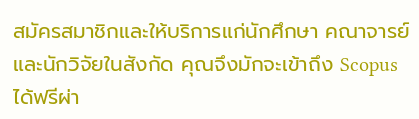สมัครสมาชิกและให้บริการแก่นักศึกษา คณาจารย์ และนักวิจัยในสังกัด คุณจึงมักจะเข้าถึง Scopus ได้ฟรีผ่า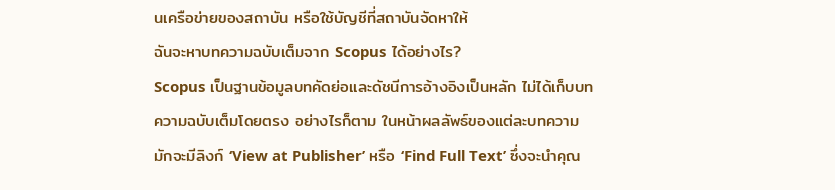นเครือข่ายของสถาบัน หรือใช้บัญชีที่สถาบันจัดหาให้
ฉันจะหาบทความฉบับเต็มจาก Scopus ได้อย่างไร?
Scopus เป็นฐานข้อมูลบทคัดย่อและดัชนีการอ้างอิงเป็นหลัก ไม่ได้เก็บบทความฉบับเต็มโดยตรง อย่างไรก็ตาม ในหน้าผลลัพธ์ของแต่ละบทความ มักจะมีลิงก์ ‘View at Publisher’ หรือ ‘Find Full Text’ ซึ่งจะนำคุณ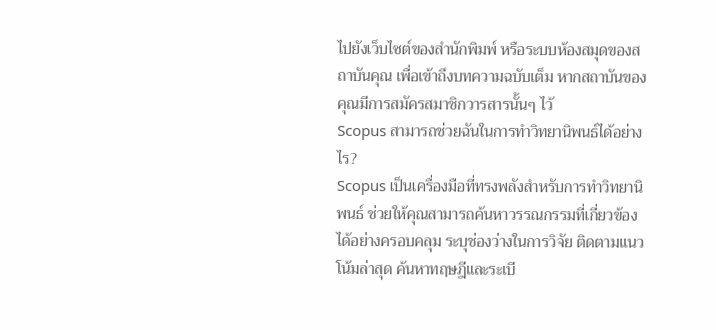ไปยังเว็บไซต์ของสำนักพิมพ์ หรือระบบห้องสมุดของสถาบันคุณ เพื่อเข้าถึงบทความฉบับเต็ม หากสถาบันของคุณมีการสมัครสมาชิกวารสารนั้นๆ ไว้
Scopus สามารถช่วยฉันในการทำวิทยานิพนธ์ได้อย่างไร?
Scopus เป็นเครื่องมือที่ทรงพลังสำหรับการทำวิทยานิพนธ์ ช่วยให้คุณสามารถค้นหาวรรณกรรมที่เกี่ยวข้องได้อย่างครอบคลุม ระบุช่องว่างในการวิจัย ติดตามแนวโน้มล่าสุด ค้นหาทฤษฎีและระเบี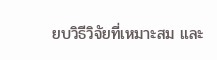ยบวิธีวิจัยที่เหมาะสม และ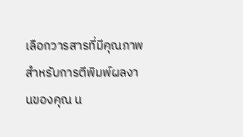เลือกวารสารที่มีคุณภาพสำหรับการตีพิมพ์ผลงานของคุณ น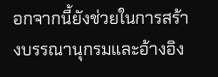อกจากนี้ยังช่วยในการสร้างบรรณานุกรมและอ้างอิง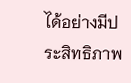ได้อย่างมีประสิทธิภาพ